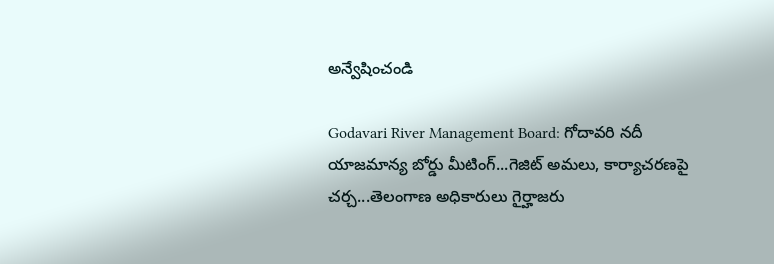అన్వేషించండి

Godavari River Management Board: గోదావరి నదీ యాజమాన్య బోర్డు మీటింగ్...గెజిట్ అమలు, కార్యాచరణపై చర్చ...తెలంగాణ అధికారులు గైర్హాజరు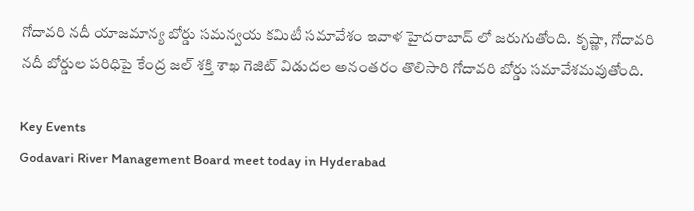గోదావరి నదీ యాజమాన్య బోర్డు సమన్వయ కమిటీ సమావేశం ఇవాళ హైదరాబాద్ లో జరుగుతోంది. కృష్ణా, గోదావరి నదీ బోర్డుల పరిధిపై కేంద్ర జల్ శక్తి శాఖ గెజిట్ విడుదల అనంతరం తొలిసారి గోదావరి బోర్డు సమావేశమవుతోంది.

Key Events
Godavari River Management Board meet today in Hyderabad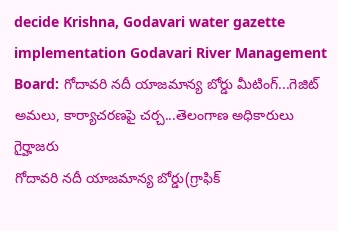decide Krishna, Godavari water gazette implementation Godavari River Management Board: గోదావరి నదీ యాజమాన్య బోర్డు మీటింగ్...గెజిట్ అమలు, కార్యాచరణపై చర్చ...తెలంగాణ అధికారులు గైర్హాజరు
గోదావరి నదీ యాజమాన్య బోర్డు(గ్రాఫిక్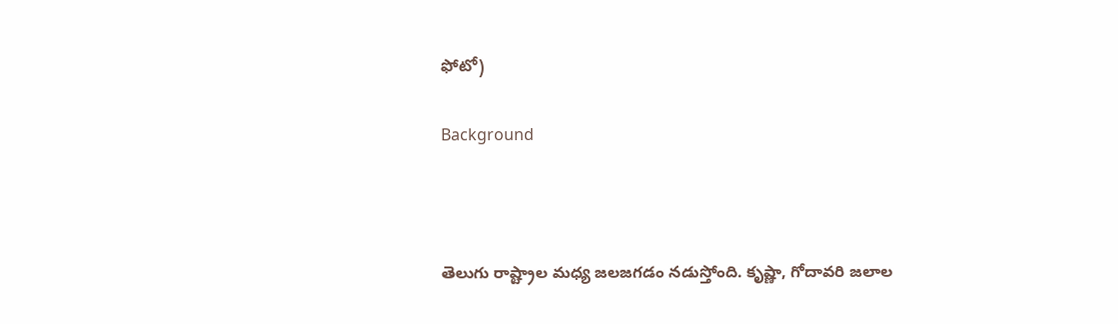ఫోటో)

Background



తెలుగు రాష్ట్రాల మధ్య జలజగడం నడుస్తోంది. కృష్ణా, గోదావరి జలాల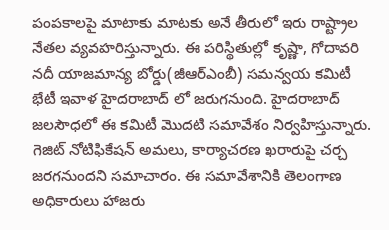పంపకాలపై మాటాకు మాటకు అనే తీరులో ఇరు రాష్ట్రాల నేతల వ్యవహరిస్తున్నారు. ఈ పరిస్థితుల్లో కృష్ణా, గోదావరి నదీ యాజమాన్య బోర్డు(జీఆర్ఎంబీ) సమన్వయ కమిటీ భేటీ ఇవాళ హైదరాబాద్ లో జరుగనుంది. హైదరాబాద్ జలసౌధలో ఈ కమిటీ మొదటి సమావేశం నిర్వహిస్తున్నారు. గెజిట్ నోటిఫికేషన్ అమలు, కార్యాచరణ ఖరారుపై చర్చ జరగనుందని సమాచారం. ఈ సమావేశానికి తెలంగాణ అధికారులు హాజరు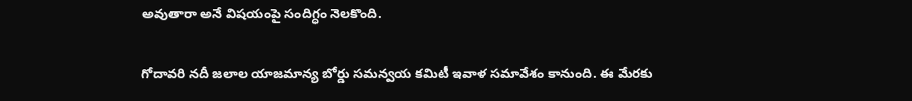అవుతారా అనే విషయంపై సందిగ్ధం నెలకొంది.

గోదావరి నదీ జలాల యాజమాన్య బోర్డు సమన్వయ కమిటీ ఇవాళ సమావేశం కానుంది. ఈ మేరకు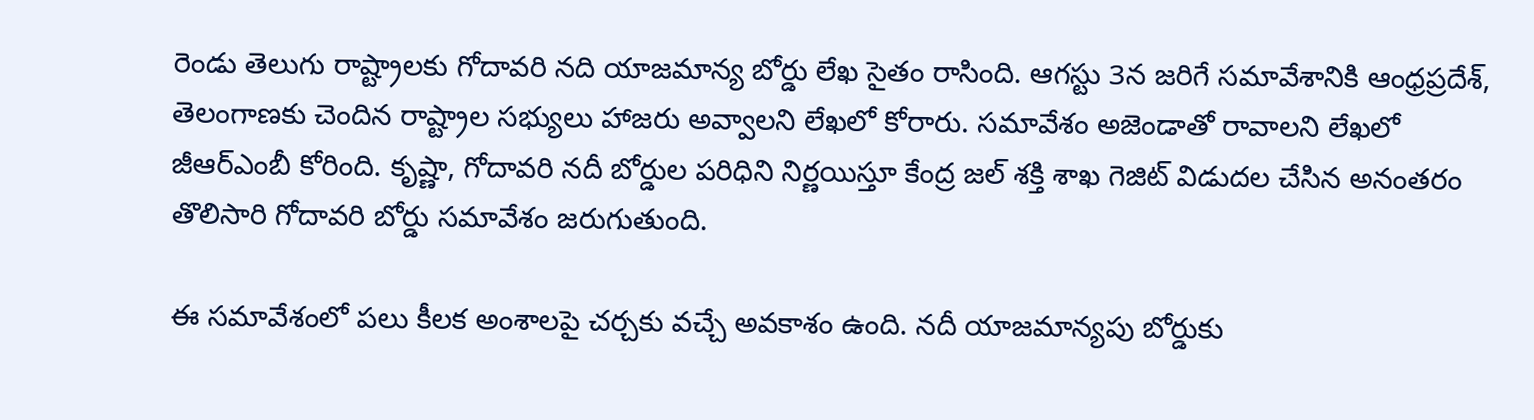రెండు తెలుగు రాష్ట్రాలకు గోదావరి నది యాజమాన్య బోర్డు లేఖ సైతం రాసింది. ఆగస్టు 3న జరిగే సమావేశానికి ఆంధ్రప్రదేశ్, తెలంగాణకు చెందిన రాష్ట్రాల సభ్యులు హాజరు అవ్వాలని లేఖలో కోరారు. సమావేశం అజెండాతో రావాలని లేఖలో జీఆర్ఎంబీ కోరింది. కృష్ణా, గోదావరి నదీ బోర్డుల పరిధిని నిర్ణయిస్తూ కేంద్ర జల్ శక్తి శాఖ గెజిట్ విడుదల చేసిన అనంతరం తొలిసారి గోదావరి బోర్డు సమావేశం జరుగుతుంది.

ఈ సమావేశంలో పలు కీలక అంశాలపై చర్చకు వచ్చే అవకాశం ఉంది. నదీ యాజమాన్యపు బోర్డుకు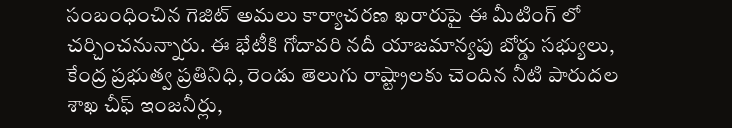సంబంధించిన గెజిట్ అమలు కార్యాచరణ ఖరారుపై ఈ మీటింగ్ లో చర్చించనున్నారు. ఈ భేటీకి గోదావరి నదీ యాజమాన్యపు బోర్డు సభ్యులు, కేంద్ర ప్రభుత్వ ప్రతినిధి, రెండు తెలుగు రాష్ట్రాలకు చెందిన నీటి పారుదల శాఖ చీఫ్ ఇంజనీర్లు,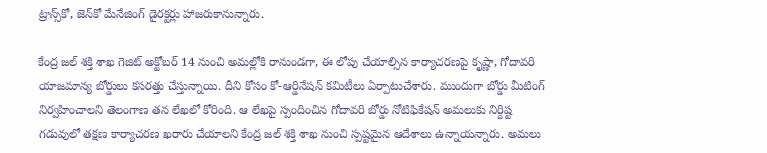ట్రాన్స్‌కో, జెన్‌కో మేనేజింగ్ డైరక్టర్లు హాజరుకానున్నారు.

కేంద్ర జల్ శక్తి శాఖ గెజిట్ అక్టోబర్ 14 నుంచి అమల్లోకి రానుండగా, ఈ లోపు చేయాల్సిన కార్యాచరణపై కృష్ణా, గోదావరి యాజమాన్య బోర్డులు కసరత్తు చేస్తున్నాయి. దీని కోసం కో-ఆర్డినేషన్ కమిటీలు ఏర్పాటుచేశారు. ముందుగా బోర్డు మీటింగ్ నిర్వహించాలని తెలంగాణ తన లేఖలో కోరింది. ఆ లేఖపై స్పందించిన గోదావరి బోర్డు నోటిఫికేషన్ అమలుకు నిర్దిష్ట గడువులో తక్షణ కార్యాచరణ ఖరారు చేయాలని కేంద్ర జల్ శక్తి శాఖ నుంచి స్పష్టమైన ఆదేశాలు ఉన్నాయన్నారు. అమలు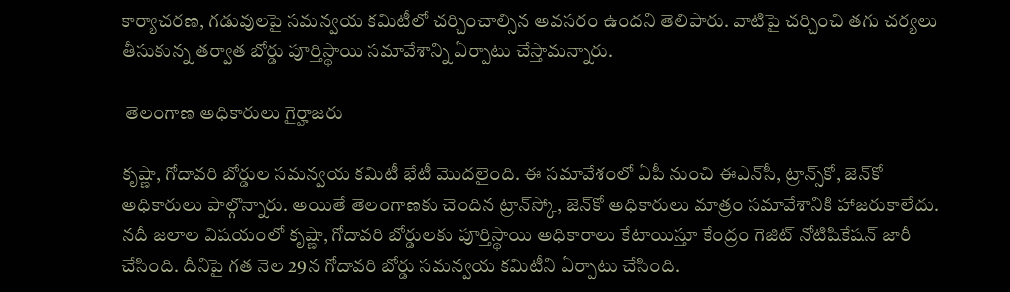కార్యాచరణ, గడువులపై సమన్వయ కమిటీలో చర్చించాల్సిన అవసరం ఉందని తెలిపారు. వాటిపై చర్చించి తగు చర్యలు తీసుకున్న తర్వాత బోర్డు పూర్తిస్థాయి సమావేశాన్ని ఏర్పాటు చేస్తామన్నారు.

 తెలంగాణ అధికారులు గైర్హాజరు

కృష్ణా, గోదావరి బోర్డుల సమన్వయ కమిటీ భేటీ మొదలైంది. ఈ సమావేశంలో ఏపీ నుంచి ఈఎన్‌సీ, ట్రాన్స్‌కో, జెన్‌కో అధికారులు పాల్గొన్నారు. అయితే తెలంగాణకు చెందిన ట్రాన్‌స్కో, జెన్‌కో అధికారులు మాత్రం సమావేశానికి హాజరుకాలేదు. నదీ జలాల విషయంలో కృష్ణా, గోదావరి బోర్డులకు పూర్తిస్థాయి అధికారాలు కేటాయిస్తూ కేంద్రం గెజిట్‌ నోటిషికేషన్‌ జారీ చేసింది. దీనిపై గత నెల 29న గోదావరి బోర్డు సమన్వయ కమిటీని ఏర్పాటు చేసింది.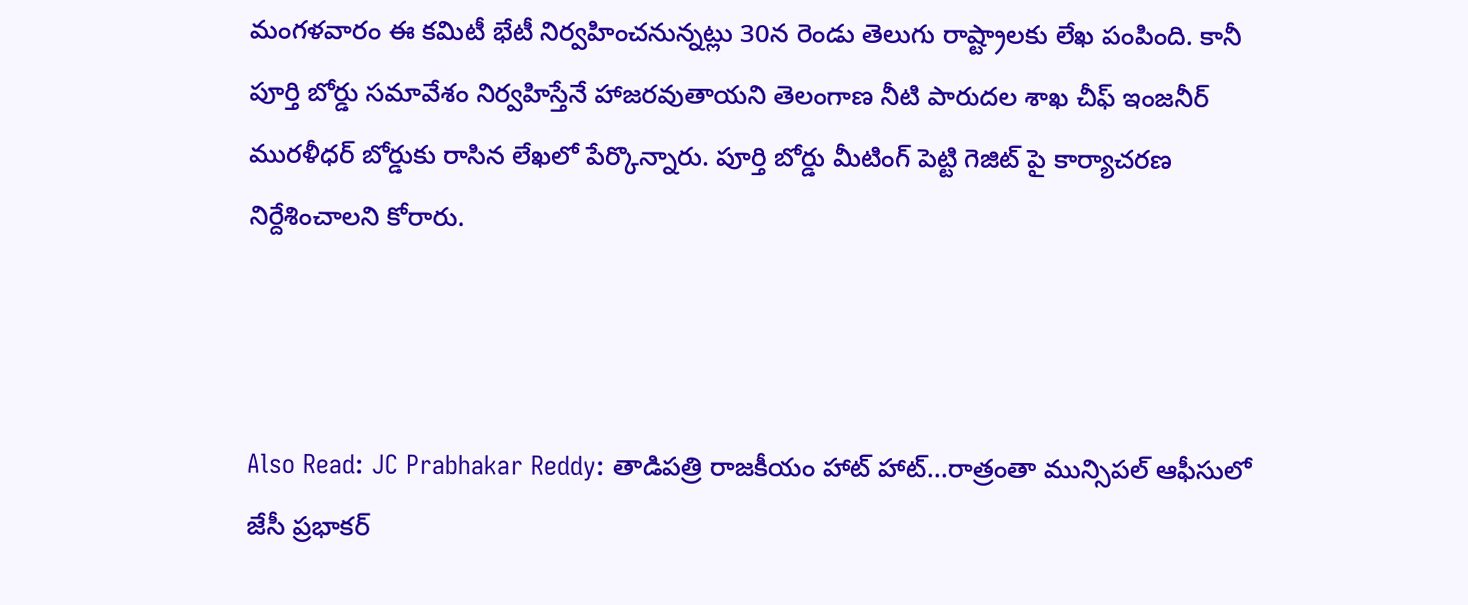మంగళవారం ఈ కమిటీ భేటీ నిర్వహించనున్నట్లు 30న రెండు తెలుగు రాష్ట్రాలకు లేఖ పంపింది. కానీ పూర్తి బోర్డు సమావేశం నిర్వహిస్తేనే హాజరవుతాయని తెలంగాణ నీటి పారుదల శాఖ చీఫ్ ఇంజనీర్ మురళీధర్ బోర్డుకు రాసిన లేఖలో పేర్కొన్నారు. పూర్తి బోర్డు మీటింగ్ పెట్టి గెజిట్ పై కార్యాచరణ నిర్దేశించాలని కోరారు.



Also Read: JC Prabhakar Reddy: తాడిపత్రి రాజకీయం హాట్ హాట్...రాత్రంతా మున్సిపల్ ఆఫీసులో జేసీ ప్రభాకర్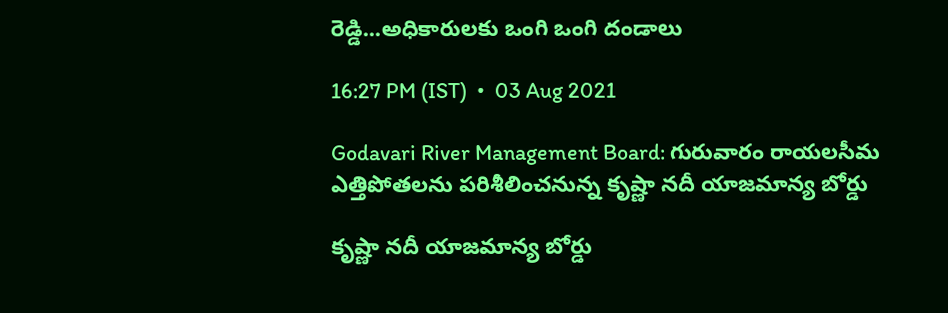రెడ్డి...అధికారులకు ఒంగి ఒంగి దండాలు

16:27 PM (IST)  •  03 Aug 2021

Godavari River Management Board: గురువారం రాయలసీమ ఎత్తిపోతలను పరిశీలించనున్న కృష్ణా నదీ యాజమాన్య బోర్డు

కృష్ణా నదీ యాజమాన్య బోర్డు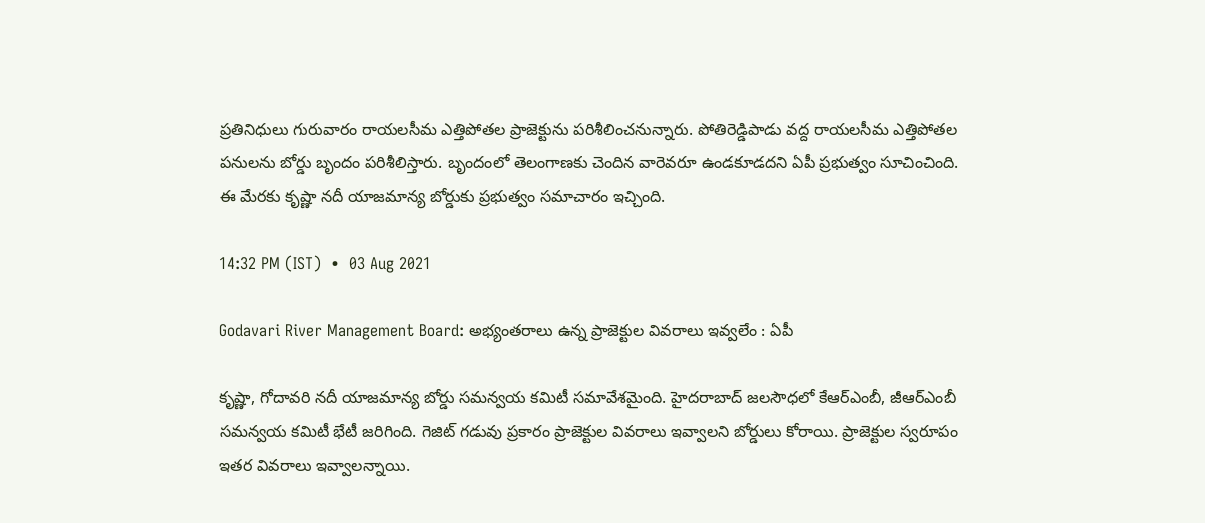ప్రతినిధులు గురువారం రాయలసీమ ఎత్తిపోతల ప్రాజెక్టును పరిశీలించనున్నారు. పోతిరెడ్డిపాడు వద్ద రాయలసీమ ఎత్తిపోతల పనులను బోర్డు బృందం పరిశీలిస్తారు. బృందంలో తెలంగాణకు చెందిన వారెవరూ ఉండకూడదని ఏపీ ప్రభుత్వం సూచించింది. ఈ మేరకు కృష్ణా నదీ యాజమాన్య బోర్డుకు ప్రభుత్వం సమాచారం ఇచ్చింది.

14:32 PM (IST)  •  03 Aug 2021

Godavari River Management Board: అభ్యంతరాలు ఉన్న ప్రాజెక్టుల వివరాలు ఇవ్వలేం : ఏపీ

కృష్ణా, గోదావరి నదీ యాజమాన్య బోర్డు సమన్వయ కమిటీ సమావేశమైంది. హైదరాబాద్ జలసౌధలో కేఆర్‌ఎంబీ, జీఆర్ఎంబీ సమన్వయ కమిటీ భేటీ జరిగింది. గెజిట్‌ గడువు ప్రకారం ప్రాజెక్టుల వివరాలు ఇవ్వాలని బోర్డులు కోరాయి. ప్రాజెక్టుల స్వరూపం ఇతర వివరాలు ఇవ్వాలన్నాయి.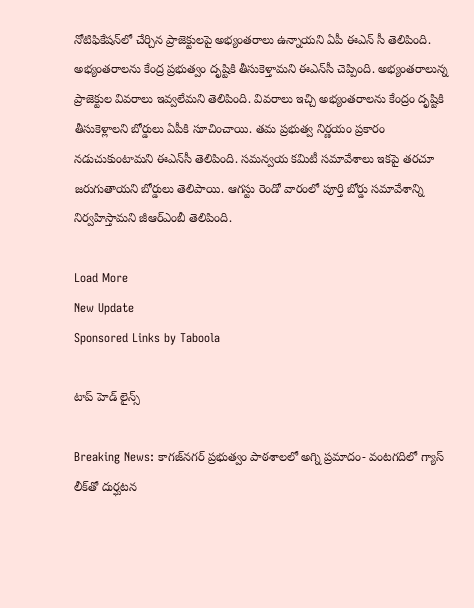నోటిఫికేషన్‌లో చేర్చిన ప్రాజెక్టులపై అభ్యంతరాలు ఉన్నాయని ఏపీ ఈఎన్ సీ తెలిపింది. అభ్యంతరాలను కేంద్ర ప్రభుత్వం దృష్టికి తీసుకెళ్తామని ఈఎన్‌సీ చెప్పింది. అభ్యంతరాలున్న ప్రాజెక్టుల వివరాలు ఇవ్వలేమని తెలిపింది. వివరాలు ఇచ్చి అభ్యంతరాలను కేంద్రం దృష్టికి తీసుకెళ్లాలని బోర్డులు ఏపీకి సూచించాయి. తమ ప్రభుత్వ నిర్ణయం ప్రకారం నడుచుకుంటామని ఈఎన్‌సీ తెలిపింది. సమన్వయ కమిటీ సమావేశాలు ఇకపై తరచూ జరుగుతాయని బోర్డులు తెలిపాయి. ఆగస్టు రెండో వారంలో పూర్తి బోర్డు సమావేశాన్ని నిర్వహిస్తామని జీఆర్ఎంబీ తెలిపింది.

Load More
New Update
Sponsored Links by Taboola

టాప్ హెడ్ లైన్స్

Breaking News: కాగజ్‌నగర్ ప్రభుత్వం పాఠశాలలో అగ్ని ప్రమాదం- వంటగదిలో గ్యాస్‌ లీక్‌తో దుర్ఘటన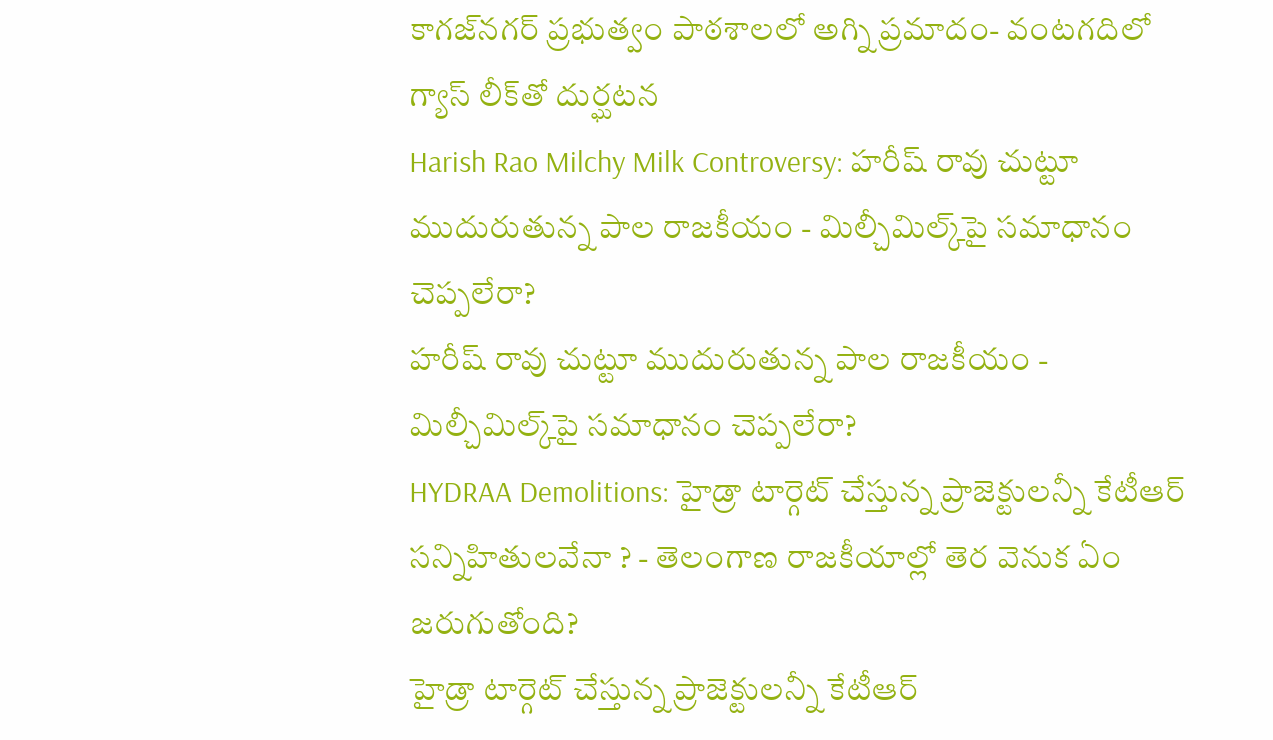కాగజ్‌నగర్ ప్రభుత్వం పాఠశాలలో అగ్ని ప్రమాదం- వంటగదిలో గ్యాస్‌ లీక్‌తో దుర్ఘటన
Harish Rao Milchy Milk Controversy: హరీష్ రావు చుట్టూ ముదురుతున్న పాల రాజకీయం - మిల్చీమిల్క్‌పై సమాధానం చెప్పలేరా?
హరీష్ రావు చుట్టూ ముదురుతున్న పాల రాజకీయం - మిల్చీమిల్క్‌పై సమాధానం చెప్పలేరా?
HYDRAA Demolitions: హైడ్రా టార్గెట్ చేస్తున్న ప్రాజెక్టులన్నీ కేటీఆర్ సన్నిహితులవేనా ? - తెలంగాణ రాజకీయాల్లో తెర వెనుక ఏం జరుగుతోంది?
హైడ్రా టార్గెట్ చేస్తున్న ప్రాజెక్టులన్నీ కేటీఆర్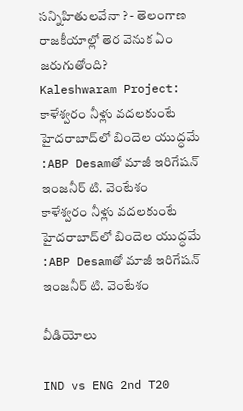సన్నిహితులవేనా ? - తెలంగాణ రాజకీయాల్లో తెర వెనుక ఏం జరుగుతోంది?
Kaleshwaram Project: కాళేశ్వరం నీళ్లు వదలకుంటే హైదరాబాద్‌లో బిందెల యుద్ధమే :ABP Desamతో మాజీ ఇరిగేషన్ ఇంజనీర్ టి. వెంటేశం
కాళేశ్వరం నీళ్లు వదలకుంటే హైదరాబాద్‌లో బిందెల యుద్ధమే :ABP Desamతో మాజీ ఇరిగేషన్ ఇంజనీర్ టి. వెంటేశం

వీడియోలు

IND vs ENG 2nd T20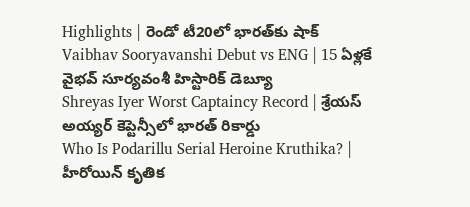Highlights | రెండో టీ20లో భారత్‌కు షాక్
Vaibhav Sooryavanshi Debut vs ENG | 15 ఏళ్లకే వైభవ్ సూర్యవంశీ హిస్టారిక్ డెబ్యూ
Shreyas Iyer Worst Captaincy Record | శ్రేయస్ అయ్యర్ కెప్టెన్సీలో భారత్ రికార్డు
Who Is Podarillu Serial Heroine Kruthika? | హీరోయిన్ కృతిక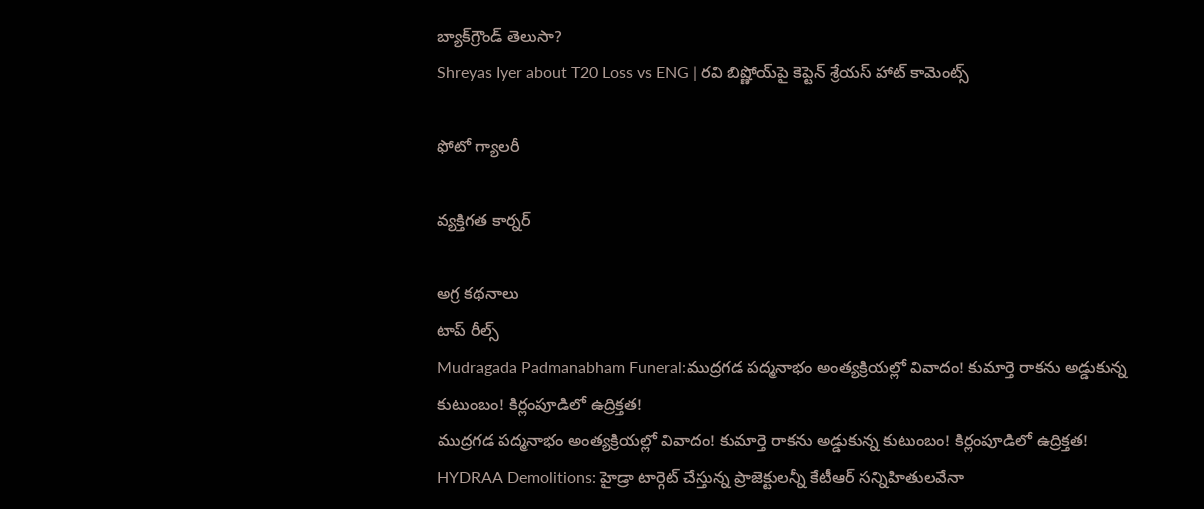బ్యాక్‌గ్రౌండ్ తెలుసా?
Shreyas Iyer about T20 Loss vs ENG | రవి బిష్ణోయ్‌పై కెప్టెన్ శ్రేయస్ హాట్ కామెంట్స్

ఫోటో గ్యాలరీ

వ్యక్తిగత కార్నర్

అగ్ర కథనాలు
టాప్ రీల్స్
Mudragada Padmanabham Funeral:ముద్రగడ పద్మనాభం అంత్యక్రియల్లో వివాదం! కుమార్తె రాకను అడ్డుకున్న కుటుంబం! కిర్లంపూడిలో ఉద్రిక్తత!
ముద్రగడ పద్మనాభం అంత్యక్రియల్లో వివాదం! కుమార్తె రాకను అడ్డుకున్న కుటుంబం! కిర్లంపూడిలో ఉద్రిక్తత!
HYDRAA Demolitions: హైడ్రా టార్గెట్ చేస్తున్న ప్రాజెక్టులన్నీ కేటీఆర్ సన్నిహితులవేనా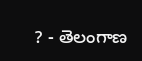? - తెలంగాణ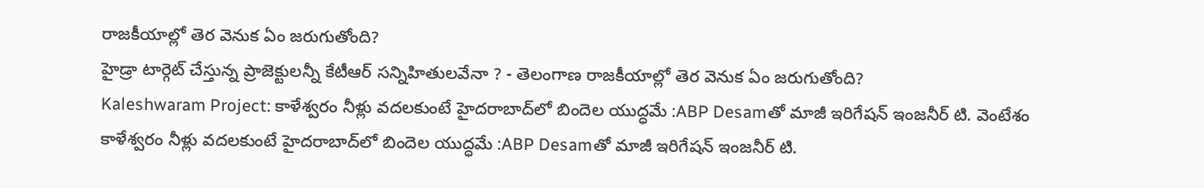రాజకీయాల్లో తెర వెనుక ఏం జరుగుతోంది?
హైడ్రా టార్గెట్ చేస్తున్న ప్రాజెక్టులన్నీ కేటీఆర్ సన్నిహితులవేనా ? - తెలంగాణ రాజకీయాల్లో తెర వెనుక ఏం జరుగుతోంది?
Kaleshwaram Project: కాళేశ్వరం నీళ్లు వదలకుంటే హైదరాబాద్‌లో బిందెల యుద్ధమే :ABP Desamతో మాజీ ఇరిగేషన్ ఇంజనీర్ టి. వెంటేశం
కాళేశ్వరం నీళ్లు వదలకుంటే హైదరాబాద్‌లో బిందెల యుద్ధమే :ABP Desamతో మాజీ ఇరిగేషన్ ఇంజనీర్ టి.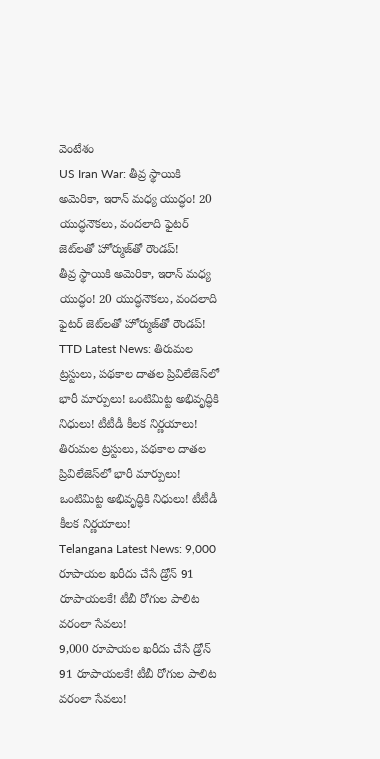వెంటేశం
US Iran War: తీవ్ర స్థాయికి అమెరికా, ఇరాన్‌ మధ్య యుద్ధం! 20 యుద్ధనౌకలు, వందలాది ఫైటర్ జెట్‌లతో హోర్ముజ్‌తో రౌండప్‌!
తీవ్ర స్థాయికి అమెరికా, ఇరాన్‌ మధ్య యుద్ధం! 20 యుద్ధనౌకలు, వందలాది ఫైటర్ జెట్‌లతో హోర్ముజ్‌తో రౌండప్‌!
TTD Latest News: తిరుమల ట్రస్టులు, పథకాల దాత‌ల ప్రివిలేజెస్‌లో భారీ మార్పులు! ఒంటిమిట్ట అభివృద్ధికి నిధులు! టీటీడీ కీలక నిర్ణయాలు!
తిరుమల ట్రస్టులు, పథకాల దాత‌ల ప్రివిలేజెస్‌లో భారీ మార్పులు! ఒంటిమిట్ట అభివృద్ధికి నిధులు! టీటీడీ కీలక నిర్ణయాలు!
Telangana Latest News: 9,000 రూపాయల ఖరీదు చేసే డ్రోన్ 91 రూపాయలకే! టీబీ రోగుల పాలిట వరంలా సేవలు!
9,000 రూపాయల ఖరీదు చేసే డ్రోన్ 91 రూపాయలకే! టీబీ రోగుల పాలిట వరంలా సేవలు!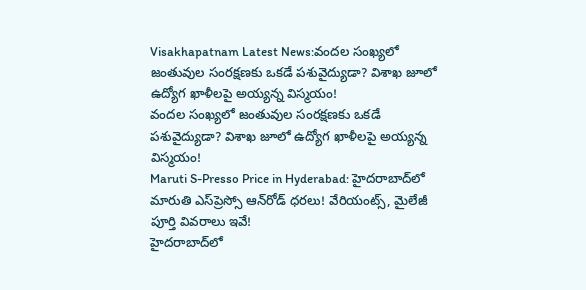Visakhapatnam Latest News:వందల సంఖ్యలో జంతువుల సంరక్షణకు ఒకడే పశువైద్యుడా? విశాఖ జూలో ఉద్యోగ ఖాళీలపై అయ్యన్న విస్మయం!
వందల సంఖ్యలో జంతువుల సంరక్షణకు ఒకడే పశువైద్యుడా? విశాఖ జూలో ఉద్యోగ ఖాళీలపై అయ్యన్న విస్మయం!
Maruti S-Presso Price in Hyderabad: హైదరాబాద్‌లో మారుతి ఎస్‌ప్రెస్సో ఆన్‌రోడ్ ధరలు! వేరియంట్స్, మైలేజీ పూర్తి వివరాలు ఇవే!
హైదరాబాద్‌లో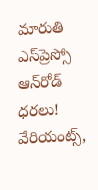మారుతి ఎస్‌ప్రెస్సో ఆన్‌రోడ్ ధరలు! వేరియంట్స్,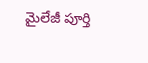మైలేజీ పూర్తి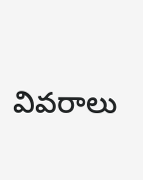వివరాలు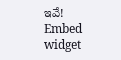ఇవే!
Embed widget